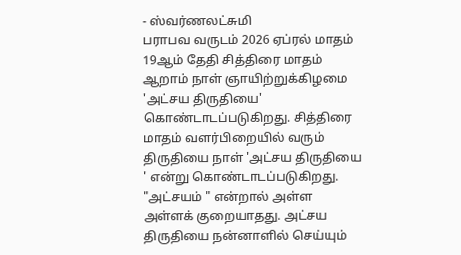- ஸ்வர்ணலட்சுமி
பராபவ வருடம் 2026 ஏப்ரல் மாதம் 19ஆம் தேதி சித்திரை மாதம் ஆறாம் நாள் ஞாயிற்றுக்கிழமை 'அட்சய திருதியை' கொண்டாடப்படுகிறது. சித்திரை மாதம் வளர்பிறையில் வரும் திருதியை நாள் 'அட்சய திருதியை ' என்று கொண்டாடப்படுகிறது.
"அட்சயம் " என்றால் அள்ள அள்ளக் குறையாதது. அட்சய திருதியை நன்னாளில் செய்யும்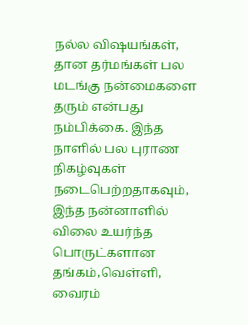நல்ல விஷயங்கள், தான தர்மங்கள் பல மடங்கு நன்மைகளை தரும் என்பது நம்பிக்கை. இந்த நாளில் பல புராண நிகழ்வுகள் நடைபெற்றதாகவும், இந்த நன்னாளில் விலை உயர்ந்த பொருட்களான தங்கம்,வெள்ளி, வைரம்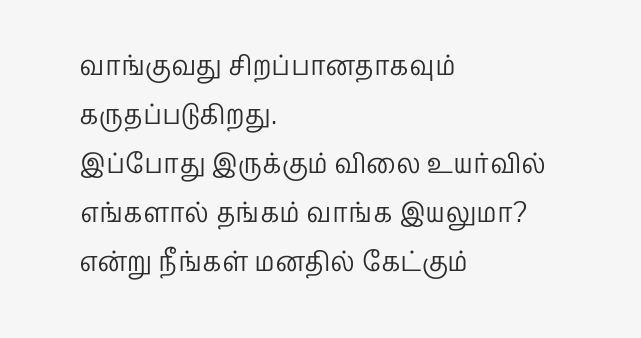வாங்குவது சிறப்பானதாகவும் கருதப்படுகிறது.
இப்போது இருக்கும் விலை உயர்வில் எங்களால் தங்கம் வாங்க இயலுமா? என்று நீங்கள் மனதில் கேட்கும்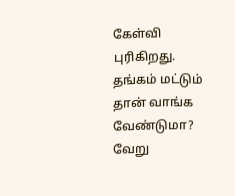கேள்வி புரிகிறது. தங்கம் மட்டும் தான் வாங்க வேண்டுமா? வேறு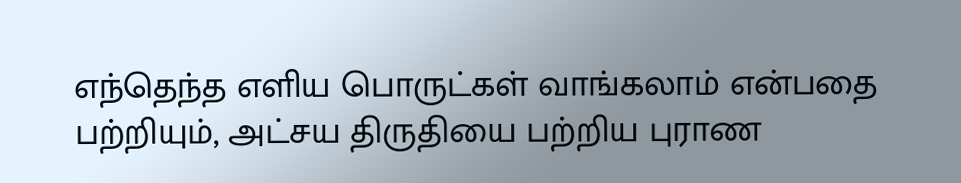எந்தெந்த எளிய பொருட்கள் வாங்கலாம் என்பதை பற்றியும், அட்சய திருதியை பற்றிய புராண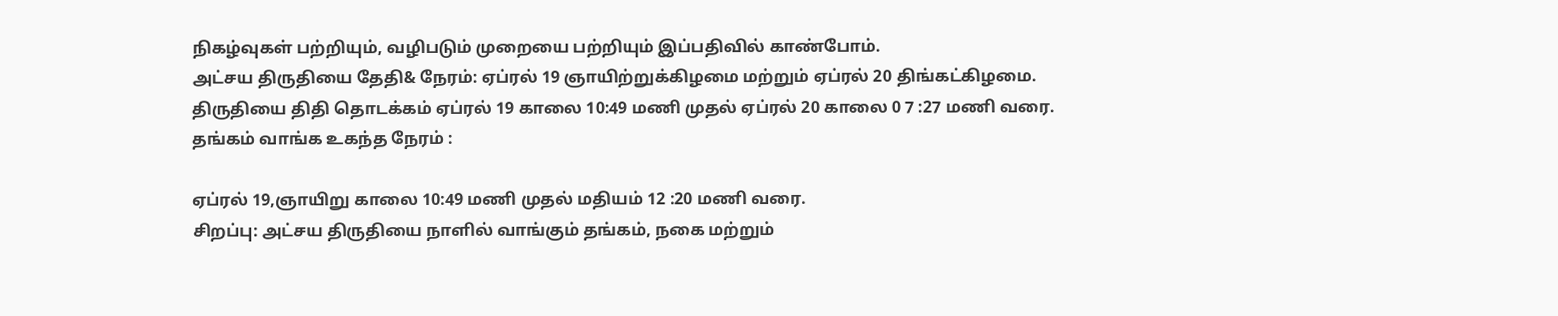நிகழ்வுகள் பற்றியும், வழிபடும் முறையை பற்றியும் இப்பதிவில் காண்போம்.
அட்சய திருதியை தேதி& நேரம்: ஏப்ரல் 19 ஞாயிற்றுக்கிழமை மற்றும் ஏப்ரல் 20 திங்கட்கிழமை.
திருதியை திதி தொடக்கம் ஏப்ரல் 19 காலை 10:49 மணி முதல் ஏப்ரல் 20 காலை 0 7 :27 மணி வரை.
தங்கம் வாங்க உகந்த நேரம் :

ஏப்ரல் 19,ஞாயிறு காலை 10:49 மணி முதல் மதியம் 12 :20 மணி வரை.
சிறப்பு: அட்சய திருதியை நாளில் வாங்கும் தங்கம், நகை மற்றும்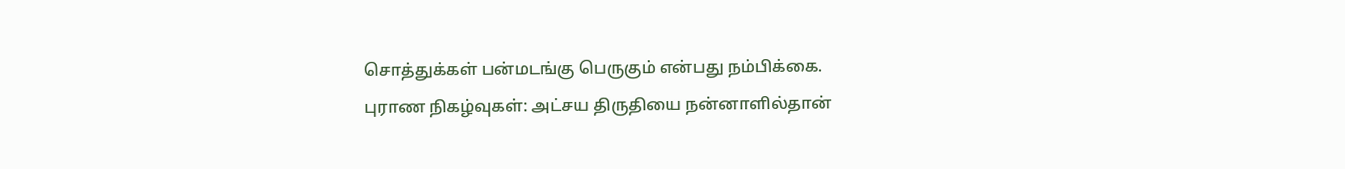சொத்துக்கள் பன்மடங்கு பெருகும் என்பது நம்பிக்கை.
புராண நிகழ்வுகள்: அட்சய திருதியை நன்னாளில்தான்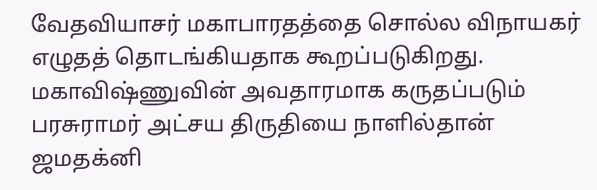வேதவியாசர் மகாபாரதத்தை சொல்ல விநாயகர் எழுதத் தொடங்கியதாக கூறப்படுகிறது.
மகாவிஷ்ணுவின் அவதாரமாக கருதப்படும் பரசுராமர் அட்சய திருதியை நாளில்தான் ஜமதக்னி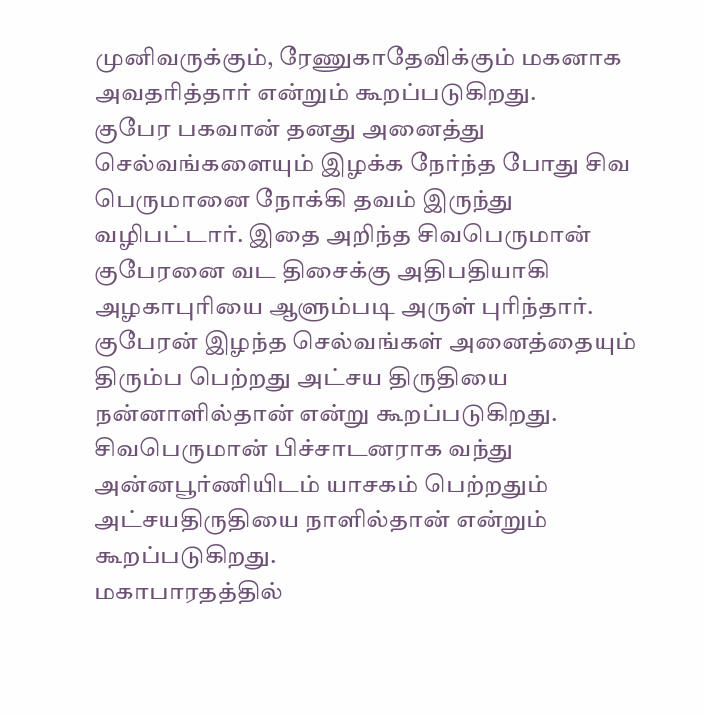முனிவருக்கும், ரேணுகாதேவிக்கும் மகனாக அவதரித்தார் என்றும் கூறப்படுகிறது.
குபேர பகவான் தனது அனைத்து செல்வங்களையும் இழக்க நேர்ந்த போது சிவ பெருமானை நோக்கி தவம் இருந்து வழிபட்டார். இதை அறிந்த சிவபெருமான் குபேரனை வட திசைக்கு அதிபதியாகி அழகாபுரியை ஆளும்படி அருள் புரிந்தார். குபேரன் இழந்த செல்வங்கள் அனைத்தையும் திரும்ப பெற்றது அட்சய திருதியை நன்னாளில்தான் என்று கூறப்படுகிறது.
சிவபெருமான் பிச்சாடனராக வந்து அன்னபூர்ணியிடம் யாசகம் பெற்றதும் அட்சயதிருதியை நாளில்தான் என்றும் கூறப்படுகிறது.
மகாபாரதத்தில்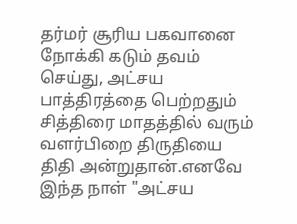தர்மர் சூரிய பகவானை நோக்கி கடும் தவம் செய்து, அட்சய பாத்திரத்தை பெற்றதும் சித்திரை மாதத்தில் வரும் வளர்பிறை திருதியை திதி அன்றுதான்.எனவே இந்த நாள் "அட்சய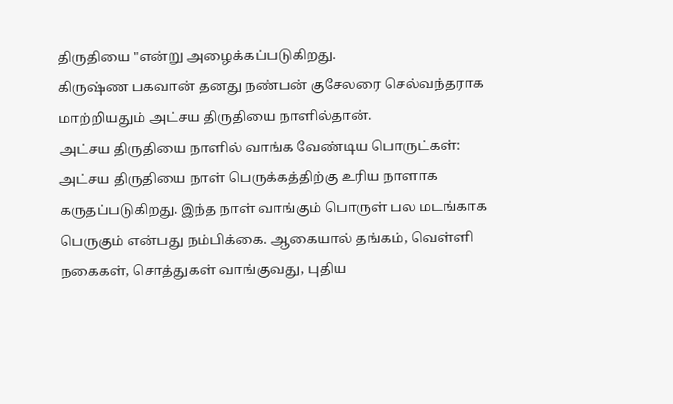திருதியை "என்று அழைக்கப்படுகிறது.
கிருஷ்ண பகவான் தனது நண்பன் குசேலரை செல்வந்தராக மாற்றியதும் அட்சய திருதியை நாளில்தான்.
அட்சய திருதியை நாளில் வாங்க வேண்டிய பொருட்கள்:
அட்சய திருதியை நாள் பெருக்கத்திற்கு உரிய நாளாக கருதப்படுகிறது. இந்த நாள் வாங்கும் பொருள் பல மடங்காக பெருகும் என்பது நம்பிக்கை. ஆகையால் தங்கம், வெள்ளி நகைகள், சொத்துகள் வாங்குவது, புதிய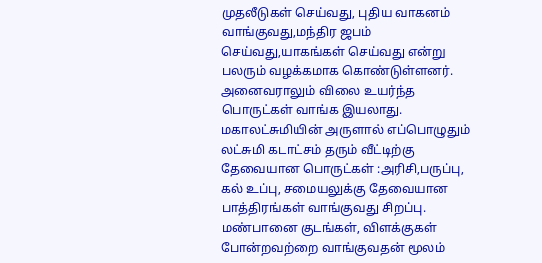முதலீடுகள் செய்வது, புதிய வாகனம் வாங்குவது,மந்திர ஜபம் செய்வது,யாகங்கள் செய்வது என்று பலரும் வழக்கமாக கொண்டுள்ளனர்.
அனைவராலும் விலை உயர்ந்த பொருட்கள் வாங்க இயலாது. மகாலட்சுமியின் அருளால் எப்பொழுதும் லட்சுமி கடாட்சம் தரும் வீட்டிற்கு தேவையான பொருட்கள் :அரிசி,பருப்பு, கல் உப்பு, சமையலுக்கு தேவையான பாத்திரங்கள் வாங்குவது சிறப்பு.
மண்பானை குடங்கள், விளக்குகள் போன்றவற்றை வாங்குவதன் மூலம்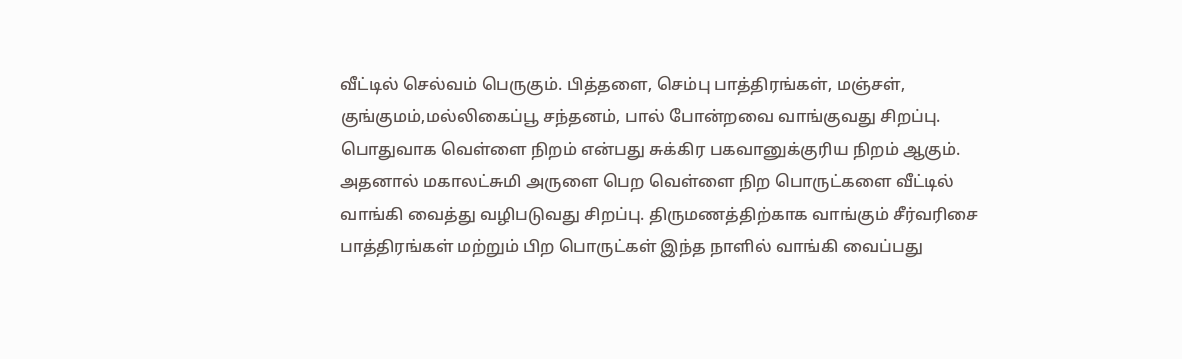வீட்டில் செல்வம் பெருகும். பித்தளை, செம்பு பாத்திரங்கள், மஞ்சள், குங்குமம்,மல்லிகைப்பூ சந்தனம், பால் போன்றவை வாங்குவது சிறப்பு.
பொதுவாக வெள்ளை நிறம் என்பது சுக்கிர பகவானுக்குரிய நிறம் ஆகும். அதனால் மகாலட்சுமி அருளை பெற வெள்ளை நிற பொருட்களை வீட்டில் வாங்கி வைத்து வழிபடுவது சிறப்பு. திருமணத்திற்காக வாங்கும் சீர்வரிசை பாத்திரங்கள் மற்றும் பிற பொருட்கள் இந்த நாளில் வாங்கி வைப்பது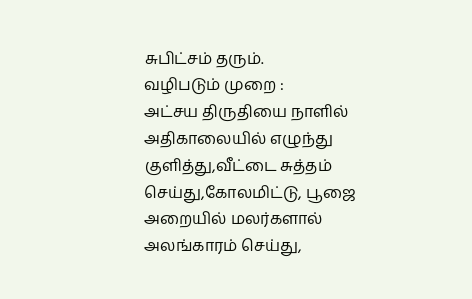சுபிட்சம் தரும்.
வழிபடும் முறை :
அட்சய திருதியை நாளில் அதிகாலையில் எழுந்து குளித்து,வீட்டை சுத்தம் செய்து,கோலமிட்டு, பூஜை அறையில் மலர்களால் அலங்காரம் செய்து,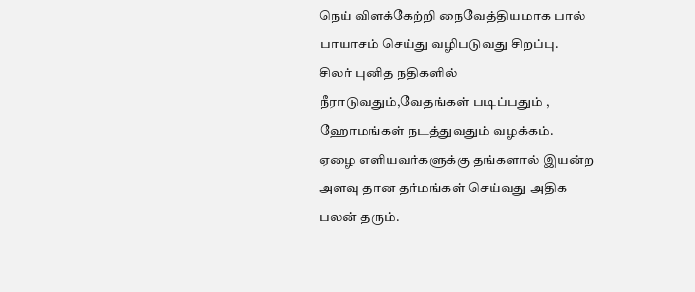நெய் விளக்கேற்றி நைவேத்தியமாக பால் பாயாசம் செய்து வழிபடுவது சிறப்பு.
சிலர் புனித நதிகளில் நீராடுவதும்,வேதங்கள் படிப்பதும் , ஹோமங்கள் நடத்துவதும் வழக்கம்.
ஏழை எளியவர்களுக்கு தங்களால் இயன்ற அளவு தான தர்மங்கள் செய்வது அதிக பலன் தரும்.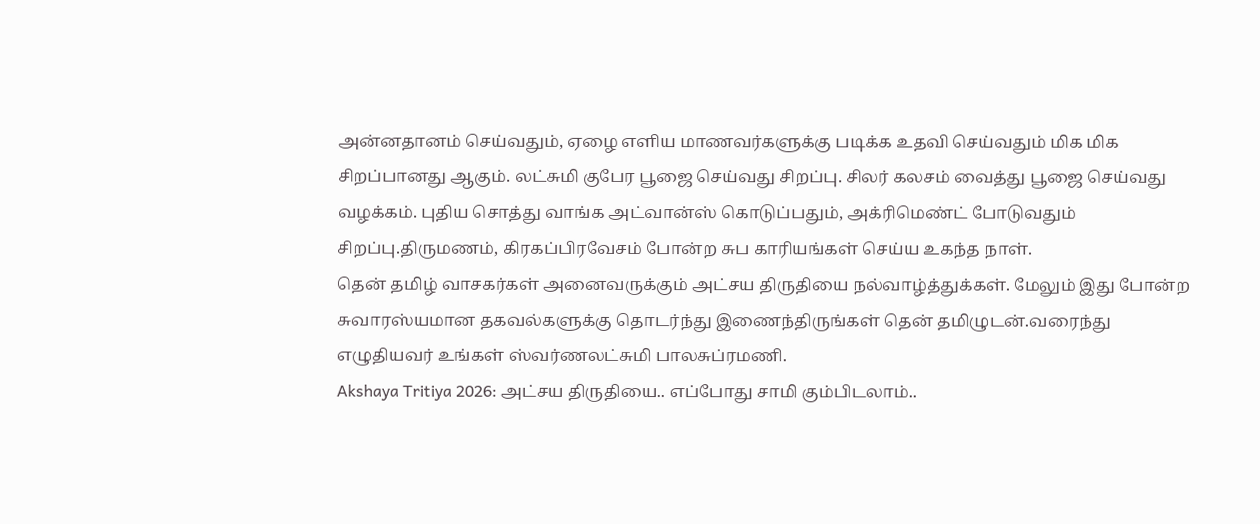அன்னதானம் செய்வதும், ஏழை எளிய மாணவர்களுக்கு படிக்க உதவி செய்வதும் மிக மிக சிறப்பானது ஆகும். லட்சுமி குபேர பூஜை செய்வது சிறப்பு. சிலர் கலசம் வைத்து பூஜை செய்வது வழக்கம். புதிய சொத்து வாங்க அட்வான்ஸ் கொடுப்பதும், அக்ரிமெண்ட் போடுவதும் சிறப்பு.திருமணம், கிரகப்பிரவேசம் போன்ற சுப காரியங்கள் செய்ய உகந்த நாள்.
தென் தமிழ் வாசகர்கள் அனைவருக்கும் அட்சய திருதியை நல்வாழ்த்துக்கள். மேலும் இது போன்ற சுவாரஸ்யமான தகவல்களுக்கு தொடர்ந்து இணைந்திருங்கள் தென் தமிழுடன்.வரைந்து எழுதியவர் உங்கள் ஸ்வர்ணலட்சுமி பாலசுப்ரமணி.
Akshaya Tritiya 2026: அட்சய திருதியை.. எப்போது சாமி கும்பிடலாம்..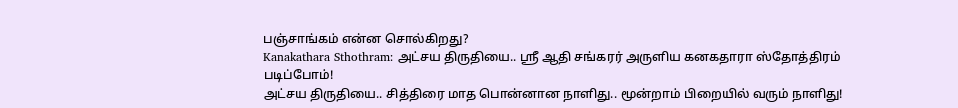பஞ்சாங்கம் என்ன சொல்கிறது?
Kanakathara Sthothram: அட்சய திருதியை.. ஸ்ரீ ஆதி சங்கரர் அருளிய கனகதாரா ஸ்தோத்திரம் படிப்போம்!
அட்சய திருதியை.. சித்திரை மாத பொன்னான நாளிது.. மூன்றாம் பிறையில் வரும் நாளிது!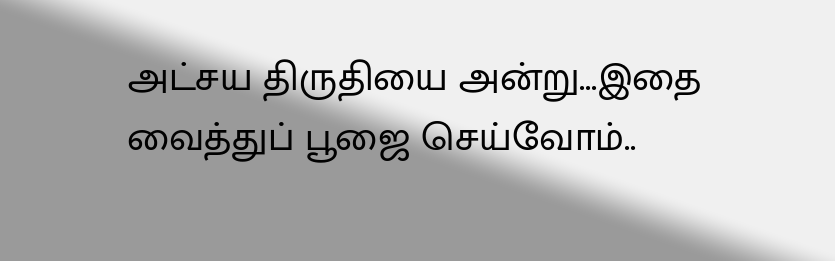அட்சய திருதியை அன்று...இதை வைத்துப் பூஜை செய்வோம்..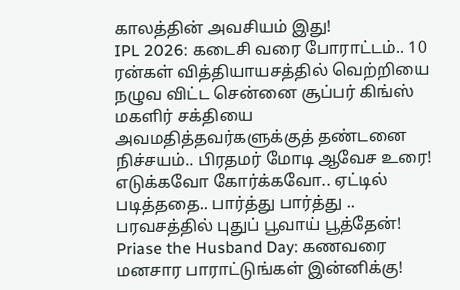காலத்தின் அவசியம் இது!
IPL 2026: கடைசி வரை போராட்டம்.. 10 ரன்கள் வித்தியாயசத்தில் வெற்றியை நழுவ விட்ட சென்னை சூப்பர் கிங்ஸ்
மகளிர் சக்தியை அவமதித்தவர்களுக்குத் தண்டனை நிச்சயம்.. பிரதமர் மோடி ஆவேச உரை!
எடுக்கவோ கோர்க்கவோ.. ஏட்டில் படித்ததை.. பார்த்து பார்த்து .. பரவசத்தில் புதுப் பூவாய் பூத்தேன்!
Priase the Husband Day: கணவரை மனசார பாராட்டுங்கள் இன்னிக்கு!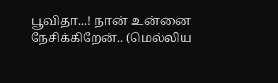பூவிதா...! நான் உன்னை நேசிக்கிறேன்.. (மெல்லிய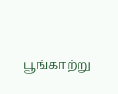பூங்காற்று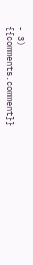- 3)
{{comments.comment}}